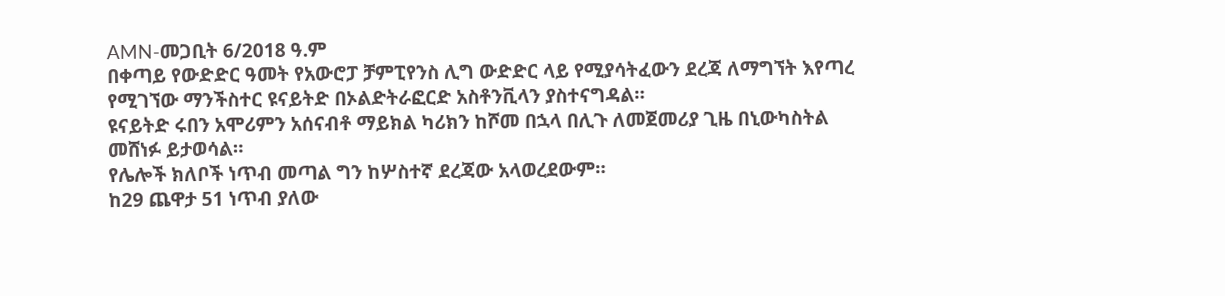AMN-መጋቢት 6/2018 ዓ.ም
በቀጣይ የውድድር ዓመት የአውሮፓ ቻምፒየንስ ሊግ ውድድር ላይ የሚያሳትፈውን ደረጃ ለማግኘት እየጣረ የሚገኘው ማንችስተር ዩናይትድ በኦልድትራፎርድ አስቶንቪላን ያስተናግዳል።
ዩናይትድ ሩበን አሞሪምን አሰናብቶ ማይክል ካሪክን ከሾመ በኋላ በሊጉ ለመጀመሪያ ጊዜ በኒውካስትል መሸነፉ ይታወሳል።
የሌሎች ክለቦች ነጥብ መጣል ግን ከሦስተኛ ደረጃው አላወረደውም።
ከ29 ጨዋታ 51 ነጥብ ያለው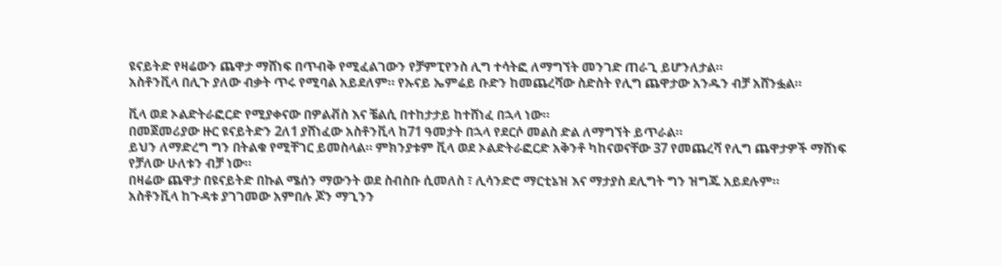ዩናይትድ የዛሬውን ጨዋታ ማሸነፍ በጥብቅ የሚፈልገውን የቻምፒየንስ ሊግ ተሳትፎ ለማግኘት መንገድ ጠራጊ ይሆንለታል።
አስቶንቪላ በሊጉ ያለው ብቃት ጥሩ የሚባል አይደለም። የኡናይ ኤምሬይ ቡድን ከመጨረሻው ስድስት የሊግ ጨዋታው አንዱን ብቻ አሸንፏል።

ቪላ ወደ ኦልድትራፎርድ የሚያቀናው በዎልቭስ እና ቼልሲ በተከታታይ ከተሸነፈ በኋላ ነው።
በመጀመሪያው ዙር ዩናይትድን 2ለ1 ያሸነፈው አስቶንቪላ ከ71 ዓመታት በኋላ የደርሶ መልስ ድል ለማግኘት ይጥራል።
ይህን ለማድረግ ግን በትልቁ የሚቸገር ይመስላል። ምክንያቱም ቪላ ወደ ኦልድትራፎርድ አቅንቶ ካከናወናቸው 37 የመጨረሻ የሊግ ጨዋታዎች ማሸነፍ የቻለው ሁለቱን ብቻ ነው።
በዛሬው ጨዋታ በዩናይትድ በኩል ሜሰን ማውንት ወደ ስብስቡ ሲመለስ ፣ ሊሳንድሮ ማርቲኔዝ እና ማታያስ ደሊግት ግን ዝግጁ አይደሉም።
አስቶንቪላ ከጉዳቱ ያገገመው አምበሉ ጆን ማጊንን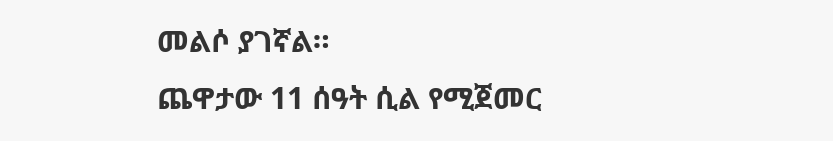መልሶ ያገኛል።
ጨዋታው 11 ሰዓት ሲል የሚጀመር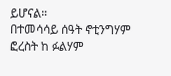ይሆናል።
በተመሳሳይ ሰዓት ኖቲንግሃም ፎረስት ከ ፉልሃም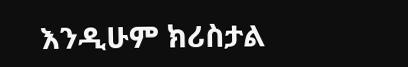እንዲሁም ክሪስታል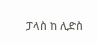ፓላስ ከ ሊድስ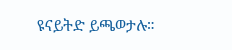ዩናይትድ ይጫወታሉ።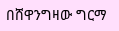በሸዋንግዛው ግርማ